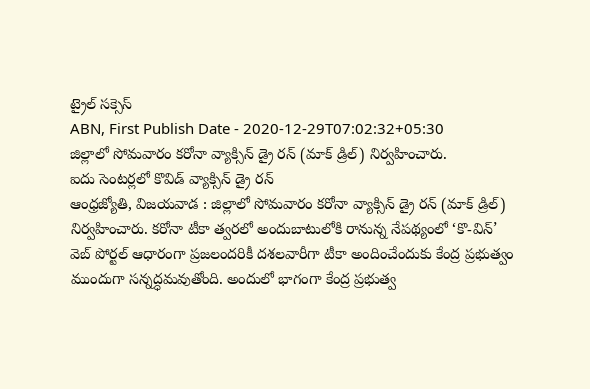ట్రైల్ సక్సెస్
ABN, First Publish Date - 2020-12-29T07:02:32+05:30
జిల్లాలో సోమవారం కరోనా వ్యాక్సిన్ డ్రై రన్ (మాక్ డ్రిల్) నిర్వహించారు.
ఐదు సెంటర్లలో కొవిడ్ వ్యాక్సిన్ డ్రై రన్
ఆంధ్రజ్యోతి, విజయవాడ : జిల్లాలో సోమవారం కరోనా వ్యాక్సిన్ డ్రై రన్ (మాక్ డ్రిల్) నిర్వహించారు. కరోనా టీకా త్వరలో అందుబాటులోకి రానున్న నేపథ్యంలో ‘కొ-విన్’ వెబ్ పోర్టల్ ఆధారంగా ప్రజలందరికీ దశలవారీగా టీకా అందించేందుకు కేంద్ర ప్రభుత్వం ముందుగా సన్నద్ధమవుతోంది. అందులో భాగంగా కేంద్ర ప్రభుత్వ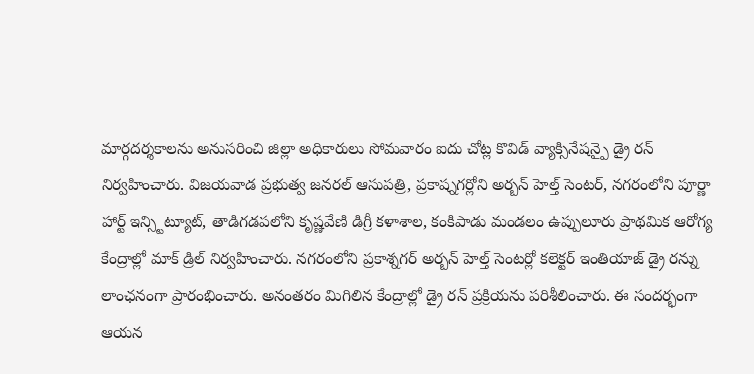మార్గదర్శకాలను అనుసరించి జిల్లా అధికారులు సోమవారం ఐదు చోట్ల కొవిడ్ వ్యాక్సినేషన్పై డ్రై రన్ నిర్వహించారు. విజయవాడ ప్రభుత్వ జనరల్ ఆసుపత్రి, ప్రకాష్నగర్లోని అర్బన్ హెల్త్ సెంటర్, నగరంలోని పూర్ణా హార్ట్ ఇన్స్టిట్యూట్, తాడిగడపలోని కృష్ణవేణి డిగ్రీ కళాశాల, కంకిపాడు మండలం ఉప్పులూరు ప్రాథమిక ఆరోగ్య కేంద్రాల్లో మాక్ డ్రిల్ నిర్వహించారు. నగరంలోని ప్రకాశ్నగర్ అర్బన్ హెల్త్ సెంటర్లో కలెక్టర్ ఇంతియాజ్ డ్రై రన్ను లాంఛనంగా ప్రారంభించారు. అనంతరం మిగిలిన కేంద్రాల్లో డ్రై రన్ ప్రక్రియను పరిశీలించారు. ఈ సందర్భంగా ఆయన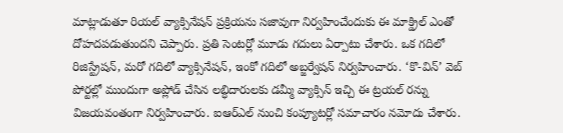మాట్లాడుతూ రియల్ వ్యాక్సినేషన్ ప్రక్రియను సజావుగా నిర్వహించేందుకు ఈ మాక్డ్రిల్ ఎంతో దోహదపడుతుందని చెప్పారు. ప్రతి సెంటర్లో మూడు గదులు ఏర్పాటు చేశారు. ఒక గదిలో రిజిస్ట్రేషన్, మరో గదిలో వ్యాక్సినేషన్, ఇంకో గదిలో అబ్జర్వేషన్ నిర్వహించారు. ‘కొ-విన్’ వెబ్ పోర్టల్లో ముందుగా అప్లోడ్ చేసిన లబ్ధిదారులకు డమ్మీ వ్యాక్సిన్ ఇచ్చి ఈ ట్రయల్ రన్ను విజయవంతంగా నిర్వహించారు. ఐఆర్ఎల్ నుంచి కంప్యూటర్లో సమాచారం నమోదు చేశారు.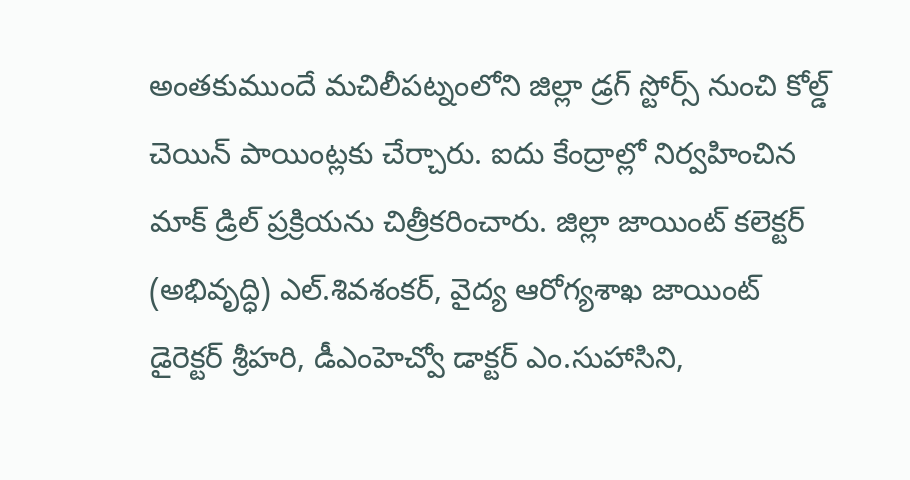అంతకుముందే మచిలీపట్నంలోని జిల్లా డ్రగ్ స్టోర్స్ నుంచి కోల్డ్ చెయిన్ పాయింట్లకు చేర్చారు. ఐదు కేంద్రాల్లో నిర్వహించిన మాక్ డ్రిల్ ప్రక్రియను చిత్రీకరించారు. జిల్లా జాయింట్ కలెక్టర్ (అభివృద్ధి) ఎల్.శివశంకర్, వైద్య ఆరోగ్యశాఖ జాయింట్ డైరెక్టర్ శ్రీహరి, డీఎంహెచ్వో డాక్టర్ ఎం.సుహాసిని,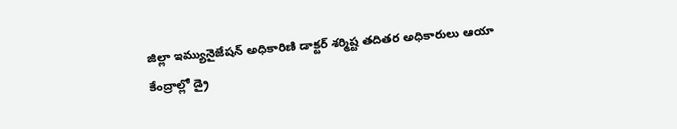జిల్లా ఇమ్యునైజేషన్ అధికారిణి డాక్టర్ శర్మిష్ట తదితర అధికారులు ఆయా కేంద్రాల్లో డ్రై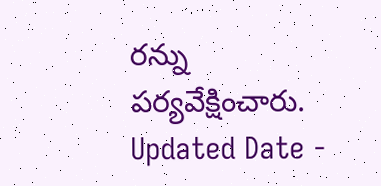రన్ను పర్యవేక్షించారు.
Updated Date -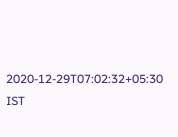2020-12-29T07:02:32+05:30 IST